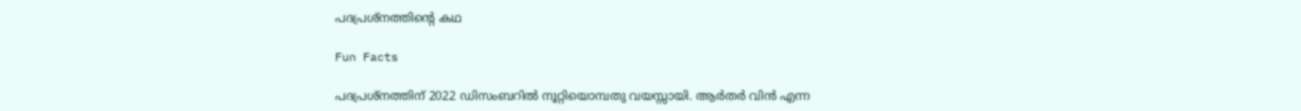പദപ്രശ്നത്തിന്‍റെ കഥ

Fun Facts

പദപ്രശ്നത്തിന് 2022 ഡിസംബറില്‍ നൂറ്റിയൊമ്പതു വയസ്സായി. ആര്‍തര്‍ വിന്‍ എന്ന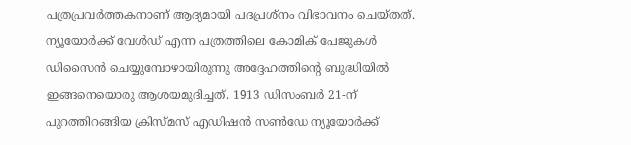പത്രപ്രവര്‍ത്തകനാണ് ആദ്യമായി പദപ്രശ്നം വിഭാവനം ചെയ്തത്. ന്യൂയോര്‍ക്ക് വേള്‍ഡ് എന്ന പത്രത്തിലെ കോമിക് പേജുകള്‍ ഡിസൈന്‍ ചെയ്യുമ്പോഴായിരുന്നു അദ്ദേഹത്തിന്‍റെ ബുദ്ധിയില്‍ ഇങ്ങനെയൊരു ആശയമുദിച്ചത്. 1913 ഡിസംബര്‍ 21-ന് പുറത്തിറങ്ങിയ ക്രിസ്മസ് എഡിഷന്‍ സണ്‍ഡേ ന്യൂയോര്‍ക്ക്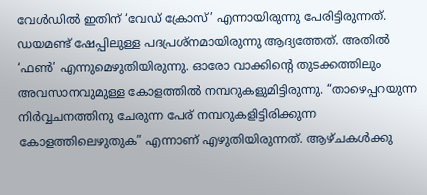വേള്‍ഡില്‍ ഇതിന് ‘വേഡ് ക്രോസ്’ എന്നായിരുന്നു പേരിട്ടിരുന്നത്. ഡയമണ്ട് ഷേപ്പിലുള്ള പദപ്രശ്നമായിരുന്നു ആദ്യത്തേത്. അതില്‍ ‘ഫണ്‍’ എന്നുമെഴുതിയിരുന്നു. ഓരോ വാക്കിന്‍റെ തുടക്കത്തിലും അവസാനവുമുള്ള കോളത്തില്‍ നമ്പറുകളുമിട്ടിരുന്നു. “താഴെപ്പറയുന്ന നിര്‍വ്വചനത്തിനു ചേരുന്ന പേര് നമ്പറുകളിട്ടിരിക്കുന്ന കോളത്തിലെഴുതുക” എന്നാണ് എഴുതിയിരുന്നത്. ആഴ്ചകള്‍ക്കു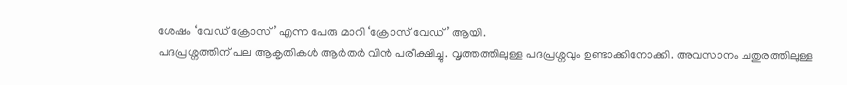ശേഷം ‘വേഡ് ക്രോസ്’ എന്ന പേരു മാറി ‘ക്രോസ് വേഡ്’ ആയി.
പദപ്രശ്നത്തിന് പല ആകൃതികള്‍ ആര്‍തര്‍ വിന്‍ പരീക്ഷിച്ചു. വൃത്തത്തിലുള്ള പദപ്രശ്നവും ഉണ്ടാക്കിനോക്കി. അവസാനം ചതുരത്തിലുള്ള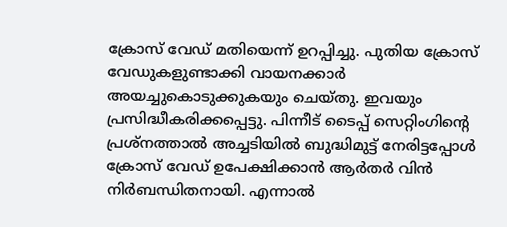ക്രോസ് വേഡ് മതിയെന്ന് ഉറപ്പിച്ചു. പുതിയ ക്രോസ് വേഡുകളുണ്ടാക്കി വായനക്കാര്‍ അയച്ചുകൊടുക്കുകയും ചെയ്തു. ഇവയും പ്രസിദ്ധീകരിക്കപ്പെട്ടു. പിന്നീട് ടൈപ്പ് സെറ്റിംഗിന്‍റെ പ്രശ്നത്താല്‍ അച്ചടിയില്‍ ബുദ്ധിമുട്ട് നേരിട്ടപ്പോള്‍ ക്രോസ് വേഡ് ഉപേക്ഷിക്കാന്‍ ആര്‍തര്‍ വിന്‍ നിര്‍ബന്ധിതനായി. എന്നാല്‍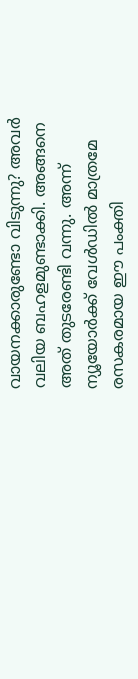വായനക്കാരുണ്ടോ വിടുന്നു? അവര്‍ വലിയ ബഹളമുണ്ടാക്കി. അങ്ങനെ അത് തുടരേണ്ടി വന്നു. അന്ന് ന്യൂയോര്‍ക്ക് വേള്‍ഡില്‍ മാത്രമേ രസകരമായ ഈ പംക്തി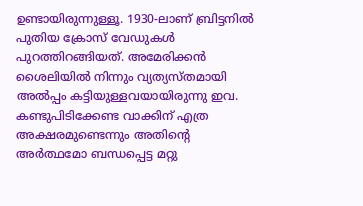ഉണ്ടായിരുന്നുള്ളൂ. 1930-ലാണ് ബ്രിട്ടനില്‍ പുതിയ ക്രോസ് വേഡുകള്‍ പുറത്തിറങ്ങിയത്. അമേരിക്കന്‍ ശൈലിയില്‍ നിന്നും വ്യത്യസ്തമായി അല്‍പ്പം കട്ടിയുള്ളവയായിരുന്നു ഇവ. കണ്ടുപിടിക്കേണ്ട വാക്കിന് എത്ര അക്ഷരമുണ്ടെന്നും അതിന്‍റെ അര്‍ത്ഥമോ ബന്ധപ്പെട്ട മറ്റു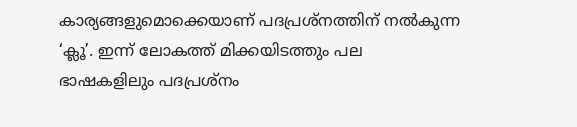കാര്യങ്ങളുമൊക്കെയാണ് പദപ്രശ്നത്തിന് നല്‍കുന്ന ‘ക്ലൂ’. ഇന്ന് ലോകത്ത് മിക്കയിടത്തും പല ഭാഷകളിലും പദപ്രശ്നം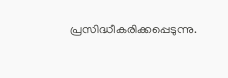പ്രസിദ്ധീകരിക്കപ്പെടുന്നു.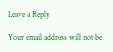Leave a Reply

Your email address will not be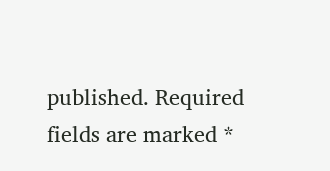published. Required fields are marked *